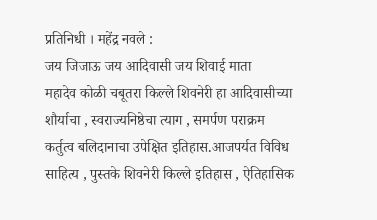प्रतिनिधी । महेंद्र नवले :
जय जिजाऊ जय आदिवासी जय शिवाई माता
महादेव कोळी चबूतरा किल्ले शिवनेरी हा आदिवासीच्या शौर्याचा , स्वराज्यनिष्ठेचा त्याग , समर्पण पराक्रम कर्तुत्व बलिदानाचा उपेक्षित इतिहास.आजपर्यत विविध साहित्य , पुस्तके शिवनेरी किल्ले इतिहास , ऐतिहासिक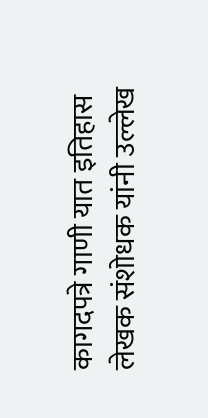कागदपत्रे गाणी यात इतिहास लेखक संशोधक यांनी उल्लेख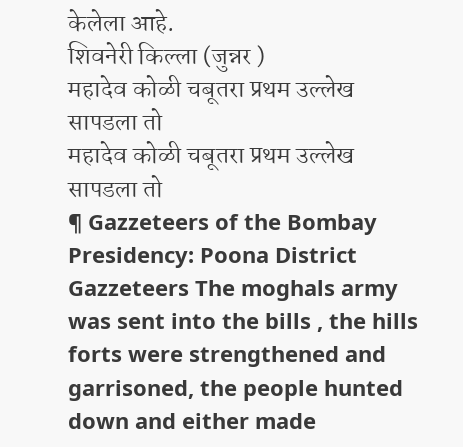केलेला आहे.
शिवनेरी किल्ला (जुन्नर )
महादेव कोळी चबूतरा प्रथम उल्लेख सापडला तो
महादेव कोळी चबूतरा प्रथम उल्लेख सापडला तो
¶ Gazzeteers of the Bombay Presidency: Poona District Gazzeteers The moghals army was sent into the bills , the hills forts were strengthened and garrisoned, the people hunted down and either made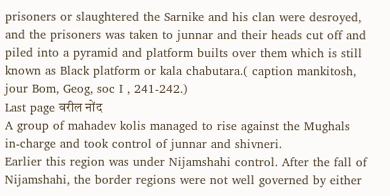prisoners or slaughtered the Sarnike and his clan were desroyed, and the prisoners was taken to junnar and their heads cut off and piled into a pyramid and platform builts over them which is still known as Black platform or kala chabutara.( caption mankitosh, jour Bom, Geog, soc I , 241-242.)
Last page वरील नोंद
A group of mahadev kolis managed to rise against the Mughals in-charge and took control of junnar and shivneri.
Earlier this region was under Nijamshahi control. After the fall of Nijamshahi, the border regions were not well governed by either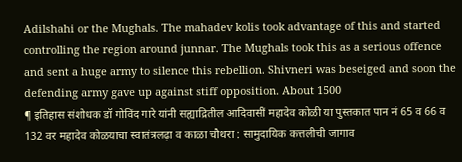Adilshahi or the Mughals. The mahadev kolis took advantage of this and started controlling the region around junnar. The Mughals took this as a serious offence and sent a huge army to silence this rebellion. Shivneri was beseiged and soon the defending army gave up against stiff opposition. About 1500
¶ इतिहास संशोधक डॉ गोविंद गारे यांनी सह्याद्रितील आदिवासीं महादेव कोळी या पुस्तकात पान नं 65 व 66 व 132 वर महादेव कोळयाचा स्वातंत्रलढ़ा व काळा चौथरा : सामुदायिक कत्तलीची जागाव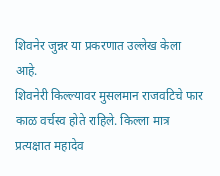शिवनेर जुन्नर या प्रकरणात उल्लेख केला आहे.
शिवनेरी किल्ल्यावर मुसलमान राजवटिचे फार काळ वर्चस्व होते राहिले. किल्ला मात्र प्रत्यक्षात महादेव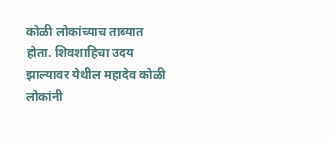कोळी लोकांच्याच ताब्यात होता. शिवशाहिचा उदय झाल्यावर येथील महादेव कोळी लोकांनी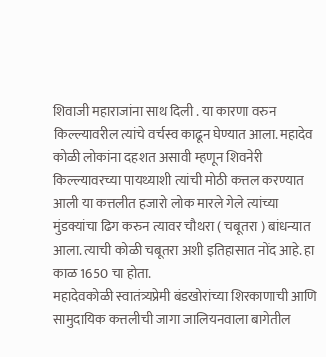शिवाजी महाराजांना साथ दिली . या कारणा वरुन किल्ल्यावरील त्यांचे वर्चस्व काढून घेण्यात आला. महादेव कोळी लोकांना दहशत असावी म्हणून शिवनेरी किल्ल्यावरच्या पायथ्याशी त्यांची मोठी कत्तल करण्यात आली या कत्तलीत हजारो लोक मारले गेले त्यांच्या मुंडक्यांचा ढिग करुन त्यावर चौथरा ( चबूतरा ) बांधन्यात आला. त्याची कोळी चबूतरा अशी इतिहासात नोंद आहे. हा काळ 1650 चा होता.
महादेवकोळी स्वातंत्र्यप्रेमी बंडखोरांच्या शिरकाणाची आणि सामुदायिक कत्तलीची जागा जालियनवाला बागेतील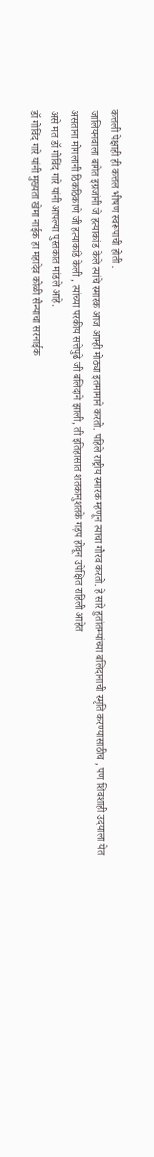कत्तली पेक्षाही ही कत्तल भीषण स्वरूपाची होती .
जालियनवाला बागेत इग्रजांनी जे हत्याकांड केले त्यांचे स्मारक आज आम्ही मोठ्या इतमामाने करतो. पहिले राष्ट्रीय स्मारक म्हणून त्याचा गौरव करतो. हे सारे हुतांतम्यांच्या बलिदानाची स्मृति करण्यासाठीच , पण शिवशाही उदयाला येत असताना मोगलानी ठिकठिकाणे जी हत्याकांडे केली , त्यांच्या परकीय सत्तेपुढे जी बलिदाने झाली, ती इतिहासात शतकानुशतके गड़प होवून उपेक्षित राहिली आहेत
असे मत डॉ गोविंद गारे यांनी आपल्या पुस्तकात मांडले आहे.
डॉ गोविंद गारे यांनी मुख्यता खेमा नाईक हा महादेव कोळी सैन्याचा सरनाईक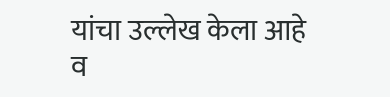यांचा उल्लेख केला आहे व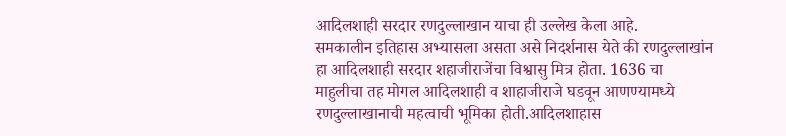आदिलशाही सरदार रणदुल्लाखान याचा ही उल्लेख केला आहे.
समकालीन इतिहास अभ्यासला असता असे निदर्शनास येते की रणदुल्लाखांन हा आदिलशाही सरदार शहाजीराजेंचा विश्वासु मित्र होता. 1636 चा माहुलीचा तह मोगल आदिलशाही व शाहाजीराजे घडवून आणण्यामध्ये रणदुल्लाखानाची महत्वाची भूमिका होती.आदिलशाहास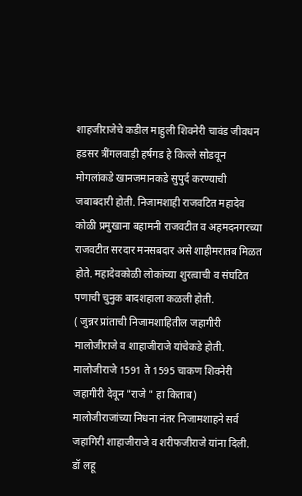शाहजीराजेचे कडील माहुली शिवनेरी चावंड जीवधन हडसर त्रींगलवाड़ी हर्षगड हे किल्ले सोडवून मोगलांकडे खानजमानकडे सुपुर्द करण्याची जबाबदारी होती. निजामशाही राजवटित महादेव कोळी प्रमुखाना बहामनी राजवटीत व अहमदनगरच्या राजवटीत सरदार मनसबदार असे शाहीमरातब मिळत होते. महादेवकोळी लोकांच्या शुरत्वाची व संघटित पणाची चुनुक बादशहाला कळली होती.
( जुन्नर प्रांताची निजामशाहितील जहागीरी मालोजीराजे व शाहाजीराजे यांचेकडे होती.
मालोजीराजे 1591 ते 1595 चाकण शिवनेरी जहागीरी देवून "राजे " हा किताब)
मालोजीराजांच्या निधना नंतर निजामशाहने सर्व जहागिरी शाहाजीराजे व शरीफजीराजे यांना दिली.
डॉ लहू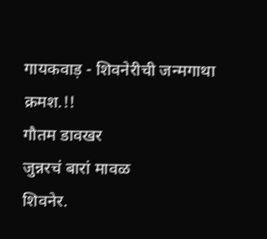गायकवाड़ - शिवनेरीची जन्मगाथा
क्रमश.!!
गौतम डावखर
जुन्नरचं बारां मावळ
शिवनेर.